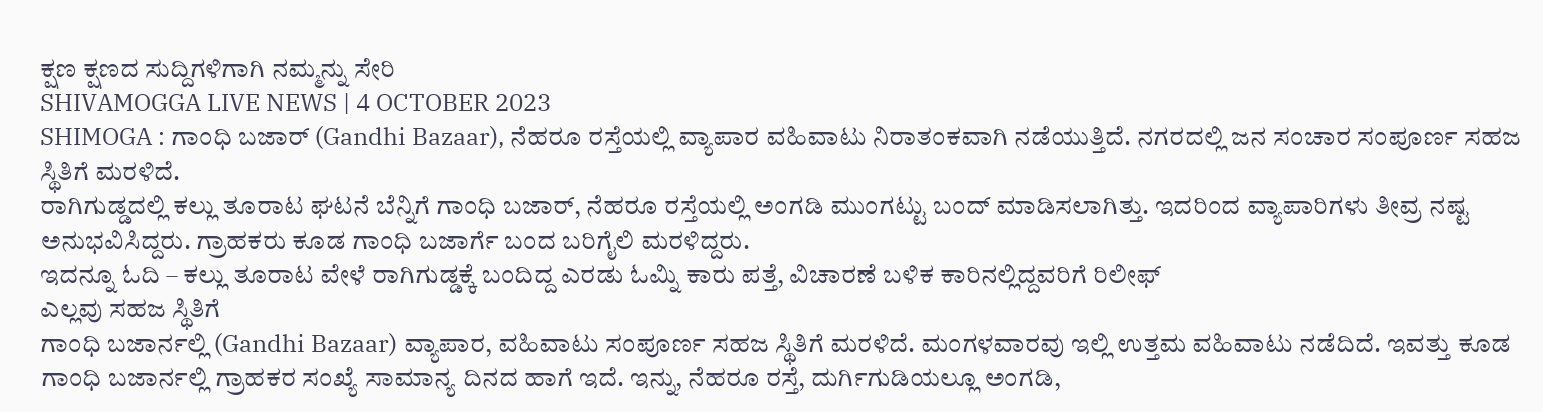ಕ್ಷಣ ಕ್ಷಣದ ಸುದ್ದಿಗಳಿಗಾಗಿ ನಮ್ಮನ್ನು ಸೇರಿ
SHIVAMOGGA LIVE NEWS | 4 OCTOBER 2023
SHIMOGA : ಗಾಂಧಿ ಬಜಾರ್ (Gandhi Bazaar), ನೆಹರೂ ರಸ್ತೆಯಲ್ಲಿ ವ್ಯಾಪಾರ ವಹಿವಾಟು ನಿರಾತಂಕವಾಗಿ ನಡೆಯುತ್ತಿದೆ. ನಗರದಲ್ಲಿ ಜನ ಸಂಚಾರ ಸಂಪೂರ್ಣ ಸಹಜ ಸ್ಥಿತಿಗೆ ಮರಳಿದೆ.
ರಾಗಿಗುಡ್ಡದಲ್ಲಿ ಕಲ್ಲು ತೂರಾಟ ಘಟನೆ ಬೆನ್ನಿಗೆ ಗಾಂಧಿ ಬಜಾರ್, ನೆಹರೂ ರಸ್ತೆಯಲ್ಲಿ ಅಂಗಡಿ ಮುಂಗಟ್ಟು ಬಂದ್ ಮಾಡಿಸಲಾಗಿತ್ತು. ಇದರಿಂದ ವ್ಯಾಪಾರಿಗಳು ತೀವ್ರ ನಷ್ಟ ಅನುಭವಿಸಿದ್ದರು. ಗ್ರಾಹಕರು ಕೂಡ ಗಾಂಧಿ ಬಜಾರ್ಗೆ ಬಂದ ಬರಿಗೈಲಿ ಮರಳಿದ್ದರು.
ಇದನ್ನೂ ಓದಿ – ಕಲ್ಲು ತೂರಾಟ ವೇಳೆ ರಾಗಿಗುಡ್ಡಕ್ಕೆ ಬಂದಿದ್ದ ಎರಡು ಓಮ್ನಿ ಕಾರು ಪತ್ತೆ, ವಿಚಾರಣೆ ಬಳಿಕ ಕಾರಿನಲ್ಲಿದ್ದವರಿಗೆ ರಿಲೀಫ್
ಎಲ್ಲವು ಸಹಜ ಸ್ಥಿತಿಗೆ
ಗಾಂಧಿ ಬಜಾರ್ನಲ್ಲಿ (Gandhi Bazaar) ವ್ಯಾಪಾರ, ವಹಿವಾಟು ಸಂಪೂರ್ಣ ಸಹಜ ಸ್ಥಿತಿಗೆ ಮರಳಿದೆ. ಮಂಗಳವಾರವು ಇಲ್ಲಿ ಉತ್ತಮ ವಹಿವಾಟು ನಡೆದಿದೆ. ಇವತ್ತು ಕೂಡ ಗಾಂಧಿ ಬಜಾರ್ನಲ್ಲಿ ಗ್ರಾಹಕರ ಸಂಖ್ಯೆ ಸಾಮಾನ್ಯ ದಿನದ ಹಾಗೆ ಇದೆ. ಇನ್ನು, ನೆಹರೂ ರಸ್ತೆ, ದುರ್ಗಿಗುಡಿಯಲ್ಲೂ ಅಂಗಡಿ,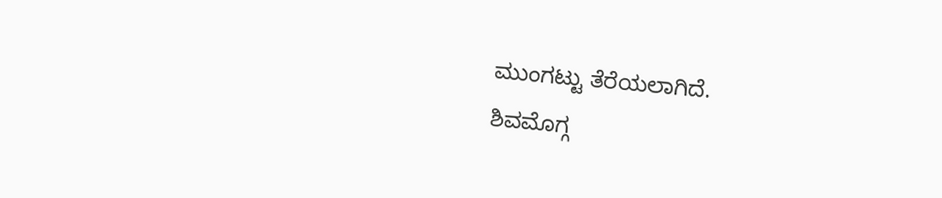ಮುಂಗಟ್ಟು ತೆರೆಯಲಾಗಿದೆ.
ಶಿವಮೊಗ್ಗ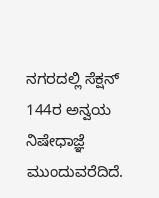ನಗರದಲ್ಲಿ ಸೆಕ್ಷನ್ 144ರ ಅನ್ವಯ ನಿಷೇಧಾಜ್ಞೆ ಮುಂದುವರೆದಿದೆ.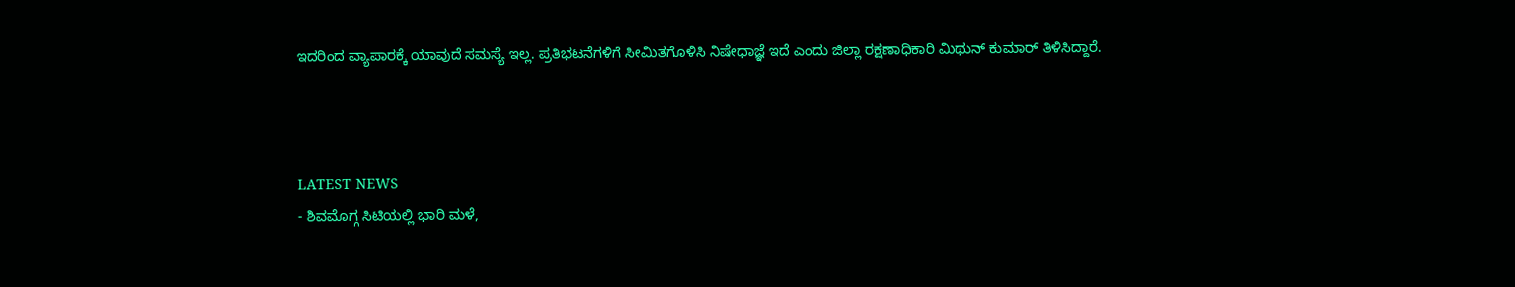ಇದರಿಂದ ವ್ಯಾಪಾರಕ್ಕೆ ಯಾವುದೆ ಸಮಸ್ಯೆ ಇಲ್ಲ. ಪ್ರತಿಭಟನೆಗಳಿಗೆ ಸೀಮಿತಗೊಳಿಸಿ ನಿಷೇಧಾಜ್ಞೆ ಇದೆ ಎಂದು ಜಿಲ್ಲಾ ರಕ್ಷಣಾಧಿಕಾರಿ ಮಿಥುನ್ ಕುಮಾರ್ ತಿಳಿಸಿದ್ದಾರೆ.



LATEST NEWS
- ಶಿವಮೊಗ್ಗ ಸಿಟಿಯಲ್ಲಿ ಭಾರಿ ಮಳೆ,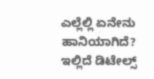ಎಲ್ಲೆಲ್ಲಿ ಏನೇನು ಹಾನಿಯಾಗಿದೆ? ಇಲ್ಲಿದೆ ಡಿಟೇಲ್ಸ್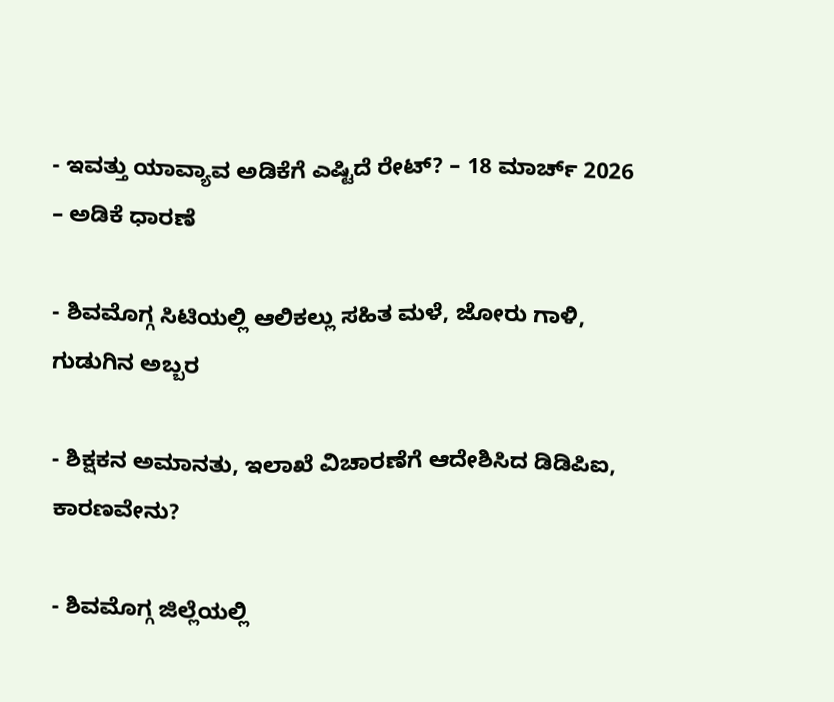- ಇವತ್ತು ಯಾವ್ಯಾವ ಅಡಿಕೆಗೆ ಎಷ್ಟಿದೆ ರೇಟ್? – 18 ಮಾರ್ಚ್ 2026 – ಅಡಿಕೆ ಧಾರಣೆ

- ಶಿವಮೊಗ್ಗ ಸಿಟಿಯಲ್ಲಿ ಆಲಿಕಲ್ಲು ಸಹಿತ ಮಳೆ, ಜೋರು ಗಾಳಿ, ಗುಡುಗಿನ ಅಬ್ಬರ

- ಶಿಕ್ಷಕನ ಅಮಾನತು, ಇಲಾಖೆ ವಿಚಾರಣೆಗೆ ಆದೇಶಿಸಿದ ಡಿಡಿಪಿಐ, ಕಾರಣವೇನು?

- ಶಿವಮೊಗ್ಗ ಜಿಲ್ಲೆಯಲ್ಲಿ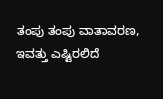ತಂಪು ತಂಪು ವಾತಾವರಣ, ಇವತ್ತು ಎಷ್ಟಿರಲಿದೆ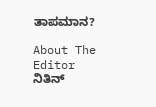ತಾಪಮಾನ?

About The Editor
ನಿತಿನ್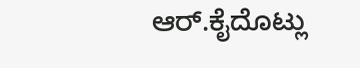ಆರ್.ಕೈದೊಟ್ಲು